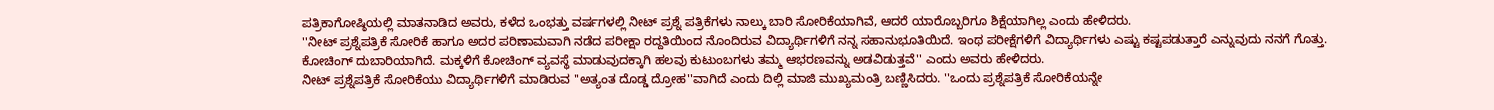ಪತ್ರಿಕಾಗೋಷ್ಠಿಯಲ್ಲಿ ಮಾತನಾಡಿದ ಅವರು, ಕಳೆದ ಒಂಭತ್ತು ವರ್ಷಗಳಲ್ಲಿ ನೀಟ್ ಪ್ರಶ್ನೆ ಪತ್ರಿಕೆಗಳು ನಾಲ್ಕು ಬಾರಿ ಸೋರಿಕೆಯಾಗಿವೆ, ಆದರೆ ಯಾರೊಬ್ಬರಿಗೂ ಶಿಕ್ಷೆಯಾಗಿಲ್ಲ ಎಂದು ಹೇಳಿದರು.
''ನೀಟ್ ಪ್ರಶ್ನೆಪತ್ರಿಕೆ ಸೋರಿಕೆ ಹಾಗೂ ಅದರ ಪರಿಣಾಮವಾಗಿ ನಡೆದ ಪರೀಕ್ಷಾ ರದ್ದತಿಯಿಂದ ನೊಂದಿರುವ ವಿದ್ಯಾರ್ಥಿಗಳಿಗೆ ನನ್ನ ಸಹಾನುಭೂತಿಯಿದೆ. ಇಂಥ ಪರೀಕ್ಷೆಗಳಿಗೆ ವಿದ್ಯಾರ್ಥಿಗಳು ಎಷ್ಟು ಕಷ್ಟಪಡುತ್ತಾರೆ ಎನ್ನುವುದು ನನಗೆ ಗೊತ್ತು. ಕೋಚಿಂಗ್ ದುಬಾರಿಯಾಗಿದೆ. ಮಕ್ಕಳಿಗೆ ಕೋಚಿಂಗ್ ವ್ಯವಸ್ಥೆ ಮಾಡುವುದಕ್ಕಾಗಿ ಹಲವು ಕುಟುಂಬಗಳು ತಮ್ಮ ಆಭರಣವನ್ನು ಅಡವಿಡುತ್ತವೆ'' ಎಂದು ಅವರು ಹೇಳಿದರು.
ನೀಟ್ ಪ್ರಶ್ನೆಪತ್ರಿಕೆ ಸೋರಿಕೆಯು ವಿದ್ಯಾರ್ಥಿಗಳಿಗೆ ಮಾಡಿರುವ ''ಅತ್ಯಂತ ದೊಡ್ಡ ದ್ರೋಹ''ವಾಗಿದೆ ಎಂದು ದಿಲ್ಲಿ ಮಾಜಿ ಮುಖ್ಯಮಂತ್ರಿ ಬಣ್ಣಿಸಿದರು. ''ಒಂದು ಪ್ರಶ್ನೆಪತ್ರಿಕೆ ಸೋರಿಕೆಯನ್ನೇ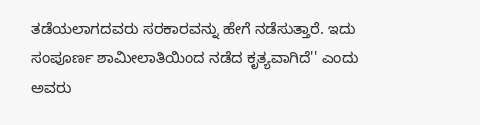ತಡೆಯಲಾಗದವರು ಸರಕಾರವನ್ನು ಹೇಗೆ ನಡೆಸುತ್ತಾರೆ. ಇದು ಸಂಪೂರ್ಣ ಶಾಮೀಲಾತಿಯಿಂದ ನಡೆದ ಕೃತ್ಯವಾಗಿದೆ'' ಎಂದು ಅವರು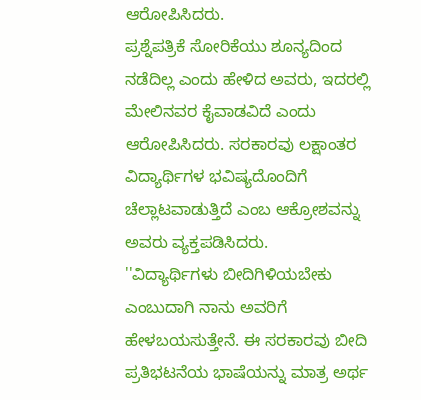ಆರೋಪಿಸಿದರು.
ಪ್ರಶ್ನೆಪತ್ರಿಕೆ ಸೋರಿಕೆಯು ಶೂನ್ಯದಿಂದ ನಡೆದಿಲ್ಲ ಎಂದು ಹೇಳಿದ ಅವರು, ಇದರಲ್ಲಿ ಮೇಲಿನವರ ಕೈವಾಡವಿದೆ ಎಂದು ಆರೋಪಿಸಿದರು. ಸರಕಾರವು ಲಕ್ಷಾಂತರ ವಿದ್ಯಾರ್ಥಿಗಳ ಭವಿಷ್ಯದೊಂದಿಗೆ ಚೆಲ್ಲಾಟವಾಡುತ್ತಿದೆ ಎಂಬ ಆಕ್ರೋಶವನ್ನು ಅವರು ವ್ಯಕ್ತಪಡಿಸಿದರು.
''ವಿದ್ಯಾರ್ಥಿಗಳು ಬೀದಿಗಿಳಿಯಬೇಕು ಎಂಬುದಾಗಿ ನಾನು ಅವರಿಗೆ ಹೇಳಬಯಸುತ್ತೇನೆ. ಈ ಸರಕಾರವು ಬೀದಿ ಪ್ರತಿಭಟನೆಯ ಭಾಷೆಯನ್ನು ಮಾತ್ರ ಅರ್ಥ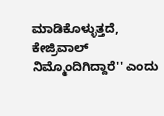ಮಾಡಿಕೊಳ್ಳುತ್ತದೆ, ಕೇಜ್ರಿವಾಲ್ ನಿಮ್ಮೊಂದಿಗಿದ್ದಾರೆ'' ಎಂದು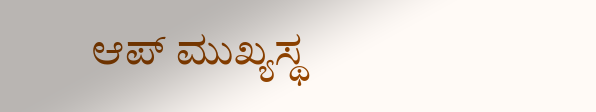ಆಪ್ ಮುಖ್ಯಸ್ಥ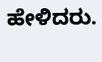ಹೇಳಿದರು.